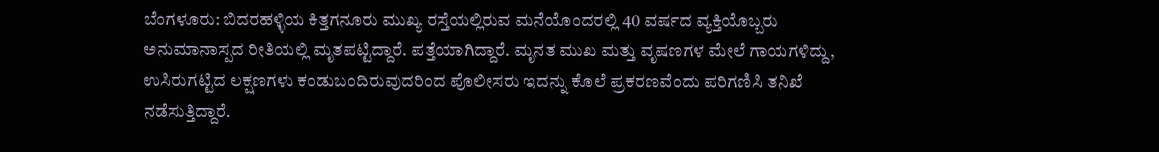ಬೆಂಗಳೂರು: ಬಿದರಹಳ್ಳಿಯ ಕಿತ್ತಗನೂರು ಮುಖ್ಯ ರಸ್ತೆಯಲ್ಲಿರುವ ಮನೆಯೊಂದರಲ್ಲಿ 40 ವರ್ಷದ ವ್ಯಕ್ತಿಯೊಬ್ಬರು ಅನುಮಾನಾಸ್ಪದ ರೀತಿಯಲ್ಲಿ ಮೃತಪಟ್ಟಿದ್ದಾರೆ. ಪತ್ತೆಯಾಗಿದ್ದಾರೆ. ಮೃನತ ಮುಖ ಮತ್ತು ವೃಷಣಗಳ ಮೇಲೆ ಗಾಯಗಳಿದ್ದು, ಉಸಿರುಗಟ್ಟಿದ ಲಕ್ಷಣಗಳು ಕಂಡುಬಂದಿರುವುದರಿಂದ ಪೊಲೀಸರು ಇದನ್ನು ಕೊಲೆ ಪ್ರಕರಣವೆಂದು ಪರಿಗಣಿಸಿ ತನಿಖೆ ನಡೆಸುತ್ತಿದ್ದಾರೆ.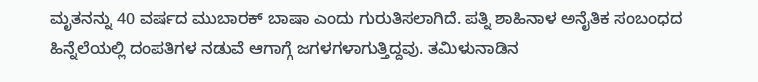ಮೃತನನ್ನು 40 ವರ್ಷದ ಮುಬಾರಕ್ ಬಾಷಾ ಎಂದು ಗುರುತಿಸಲಾಗಿದೆ. ಪತ್ನಿ ಶಾಹಿನಾಳ ಅನೈತಿಕ ಸಂಬಂಧದ ಹಿನ್ನೆಲೆಯಲ್ಲಿ ದಂಪತಿಗಳ ನಡುವೆ ಆಗಾಗ್ಗೆ ಜಗಳಗಳಾಗುತ್ತಿದ್ದವು. ತಮಿಳುನಾಡಿನ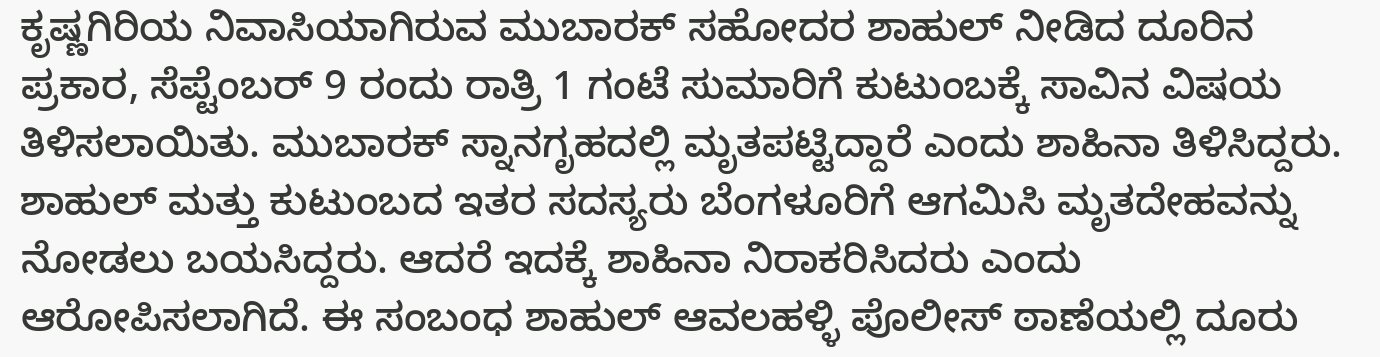ಕೃಷ್ಣಗಿರಿಯ ನಿವಾಸಿಯಾಗಿರುವ ಮುಬಾರಕ್ ಸಹೋದರ ಶಾಹುಲ್ ನೀಡಿದ ದೂರಿನ ಪ್ರಕಾರ, ಸೆಪ್ಟೆಂಬರ್ 9 ರಂದು ರಾತ್ರಿ 1 ಗಂಟೆ ಸುಮಾರಿಗೆ ಕುಟುಂಬಕ್ಕೆ ಸಾವಿನ ವಿಷಯ ತಿಳಿಸಲಾಯಿತು. ಮುಬಾರಕ್ ಸ್ನಾನಗೃಹದಲ್ಲಿ ಮೃತಪಟ್ಟಿದ್ದಾರೆ ಎಂದು ಶಾಹಿನಾ ತಿಳಿಸಿದ್ದರು.
ಶಾಹುಲ್ ಮತ್ತು ಕುಟುಂಬದ ಇತರ ಸದಸ್ಯರು ಬೆಂಗಳೂರಿಗೆ ಆಗಮಿಸಿ ಮೃತದೇಹವನ್ನು ನೋಡಲು ಬಯಸಿದ್ದರು. ಆದರೆ ಇದಕ್ಕೆ ಶಾಹಿನಾ ನಿರಾಕರಿಸಿದರು ಎಂದು ಆರೋಪಿಸಲಾಗಿದೆ. ಈ ಸಂಬಂಧ ಶಾಹುಲ್ ಆವಲಹಳ್ಳಿ ಪೊಲೀಸ್ ಠಾಣೆಯಲ್ಲಿ ದೂರು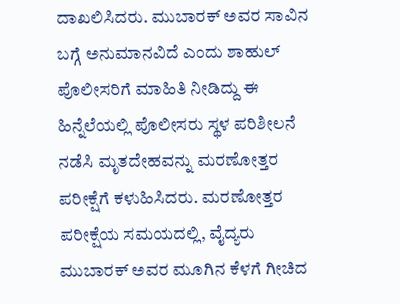ದಾಖಲಿಸಿದರು. ಮುಬಾರಕ್ ಅವರ ಸಾವಿನ ಬಗ್ಗೆ ಅನುಮಾನವಿದೆ ಎಂದು ಶಾಹುಲ್ ಪೊಲೀಸರಿಗೆ ಮಾಹಿತಿ ನೀಡಿದ್ದು ಈ ಹಿನ್ನೆಲೆಯಲ್ಲಿ ಪೊಲೀಸರು ಸ್ಥಳ ಪರಿಶೀಲನೆ ನಡೆಸಿ ಮೃತದೇಹವನ್ನು ಮರಣೋತ್ತರ ಪರೀಕ್ಷೆಗೆ ಕಳುಹಿಸಿದರು. ಮರಣೋತ್ತರ ಪರೀಕ್ಷೆಯ ಸಮಯದಲ್ಲಿ, ವೈದ್ಯರು ಮುಬಾರಕ್ ಅವರ ಮೂಗಿನ ಕೆಳಗೆ ಗೀಚಿದ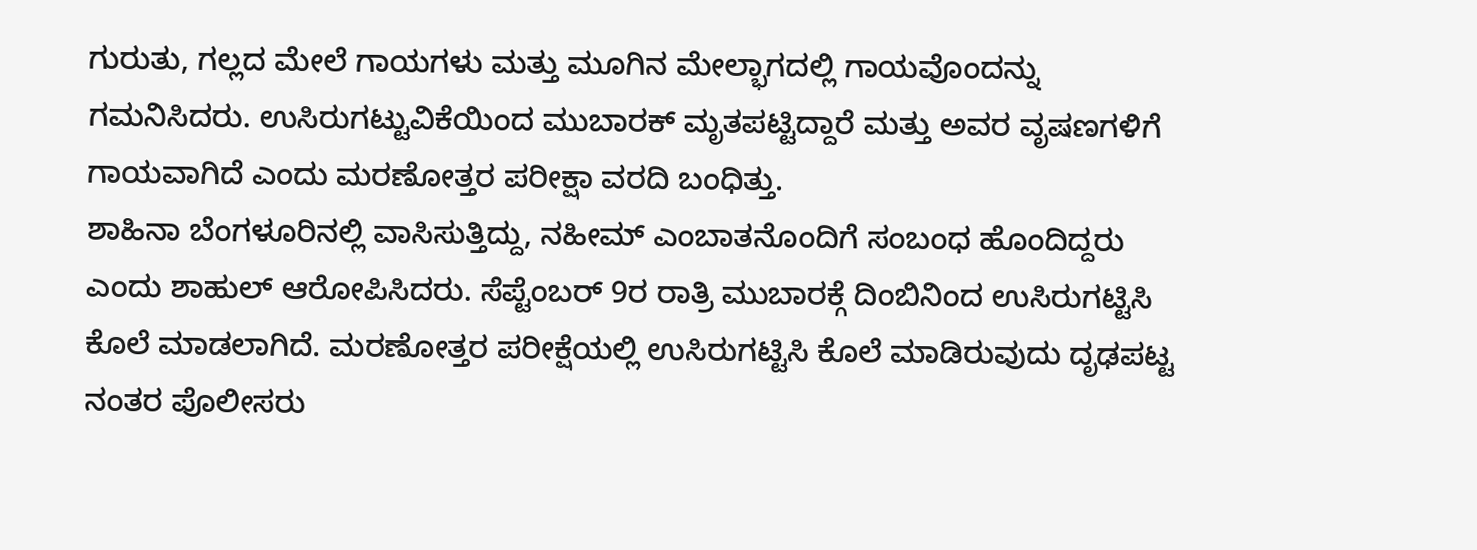ಗುರುತು, ಗಲ್ಲದ ಮೇಲೆ ಗಾಯಗಳು ಮತ್ತು ಮೂಗಿನ ಮೇಲ್ಭಾಗದಲ್ಲಿ ಗಾಯವೊಂದನ್ನು ಗಮನಿಸಿದರು. ಉಸಿರುಗಟ್ಟುವಿಕೆಯಿಂದ ಮುಬಾರಕ್ ಮೃತಪಟ್ಟಿದ್ದಾರೆ ಮತ್ತು ಅವರ ವೃಷಣಗಳಿಗೆ ಗಾಯವಾಗಿದೆ ಎಂದು ಮರಣೋತ್ತರ ಪರೀಕ್ಷಾ ವರದಿ ಬಂಧಿತ್ತು.
ಶಾಹಿನಾ ಬೆಂಗಳೂರಿನಲ್ಲಿ ವಾಸಿಸುತ್ತಿದ್ದು, ನಹೀಮ್ ಎಂಬಾತನೊಂದಿಗೆ ಸಂಬಂಧ ಹೊಂದಿದ್ದರು ಎಂದು ಶಾಹುಲ್ ಆರೋಪಿಸಿದರು. ಸೆಪ್ಟೆಂಬರ್ 9ರ ರಾತ್ರಿ ಮುಬಾರಕ್ಗೆ ದಿಂಬಿನಿಂದ ಉಸಿರುಗಟ್ಟಿಸಿ ಕೊಲೆ ಮಾಡಲಾಗಿದೆ. ಮರಣೋತ್ತರ ಪರೀಕ್ಷೆಯಲ್ಲಿ ಉಸಿರುಗಟ್ಟಿಸಿ ಕೊಲೆ ಮಾಡಿರುವುದು ದೃಢಪಟ್ಟ ನಂತರ ಪೊಲೀಸರು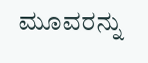ಮೂವರನ್ನು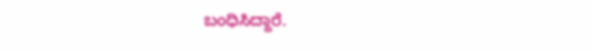ಬಂಧಿಸಿದ್ದಾರೆ.